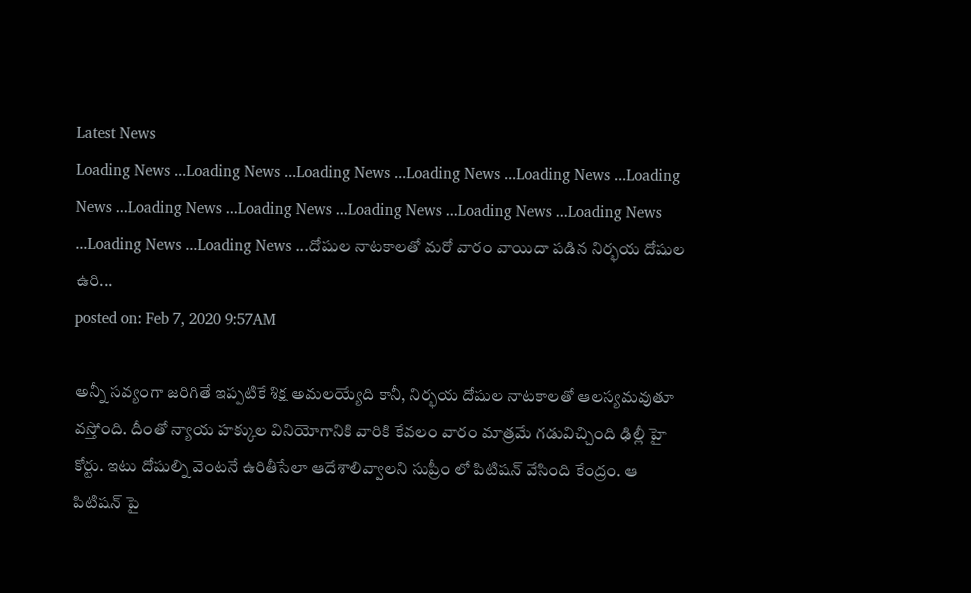Latest News
Loading News ...Loading News ...Loading News ...Loading News ...Loading News ...Loading News ...Loading News ...Loading News ...Loading News ...Loading News ...Loading News ...Loading News ...Loading News ...దోషుల నాటకాలతో మరో వారం వాయిదా పడిన నిర్భయ దోషుల ఉరి...
posted on: Feb 7, 2020 9:57AM

అన్నీ సవ్యంగా జరిగితే ఇప్పటికే శిక్ష అమలయ్యేది కానీ, నిర్భయ దోషుల నాటకాలతో ఆలస్యమవుతూ వస్తోంది. దీంతో న్యాయ హక్కుల వినియోగానికి వారికి కేవలం వారం మాత్రమే గడువిచ్చింది ఢిల్లీ హై కోర్టు. ఇటు దోషుల్ని వెంటనే ఉరితీసేలా ఆదేశాలివ్వాలని సుప్రీం లో పిటిషన్ వేసింది కేంద్రం. ఆ పిటిషన్ పై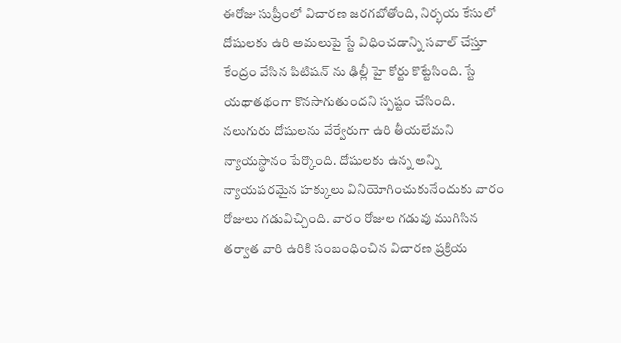ఈరోజు సుప్రీంలో విచారణ జరగబోతోంది, నిర్భయ కేసులో దోషులకు ఉరి అమలుపై స్టే విధించడాన్ని సవాల్ చేస్తూ కేంద్రం వేసిన పిటిషన్ ను ఢిల్లీ హై కోర్టు కొట్టేసింది. స్టే యథాతథంగా కొనసాగుతుందని స్పష్టం చేసింది. నలుగురు దోషులను వేర్వేరుగా ఉరి తీయలేమని న్యాయస్థానం పేర్కొంది. దోషులకు ఉన్న అన్ని న్యాయపరమైన హక్కులు వినియోగించుకునేందుకు వారం రోజులు గడువిచ్చింది. వారం రోజుల గడువు ముగిసిన తర్వాత వారి ఉరికి సంబంధించిన విచారణ ప్రక్రియ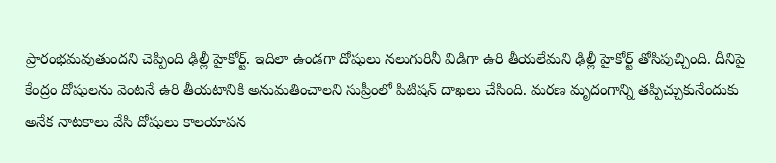ప్రారంభమవుతుందని చెప్పింది ఢిల్లీ హైకోర్ట్. ఇదిలా ఉండగా దోషులు నలుగురినీ విడిగా ఉరి తీయలేమని ఢిల్లీ హైకోర్ట్ తోసిపుచ్చింది. దీనిపై కేంద్రం దోషులను వెంటనే ఉరి తీయటానికి అనుమతించాలని సుప్రీంలో పిటిషన్ దాఖలు చేసింది. మరణ మృదంగాన్ని తప్పిచ్చుకునేందుకు అనేక నాటకాలు వేసి దోషులు కాలయాపన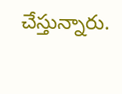చేస్తున్నారు.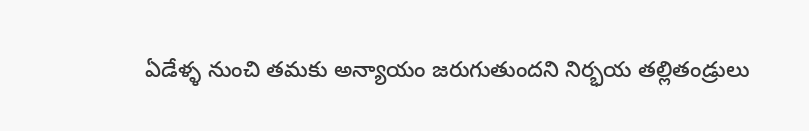ఏడేళ్ళ నుంచి తమకు అన్యాయం జరుగుతుందని నిర్భయ తల్లితండ్రులు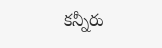కన్నీరు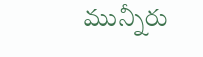మున్నీరు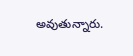అవుతున్నారు.